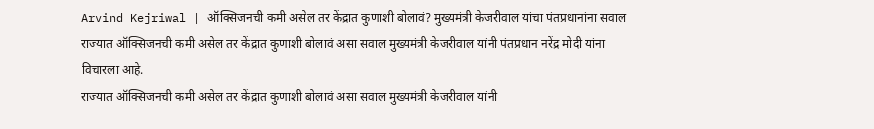Arvind Kejriwal | ऑक्सिजनची कमी असेल तर केंद्रात कुणाशी बोलावं? मुख्यमंत्री केजरीवाल यांचा पंतप्रधानांना सवाल
राज्यात ऑक्सिजनची कमी असेल तर केंद्रात कुणाशी बोलावं असा सवाल मुख्यमंत्री केजरीवाल यांनी पंतप्रधान नरेंद्र मोदी यांना विचारला आहे.
राज्यात ऑक्सिजनची कमी असेल तर केंद्रात कुणाशी बोलावं असा सवाल मुख्यमंत्री केजरीवाल यांनी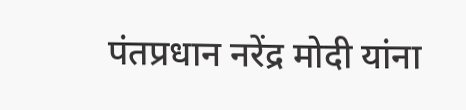पंतप्रधान नरेंद्र मोदी यांना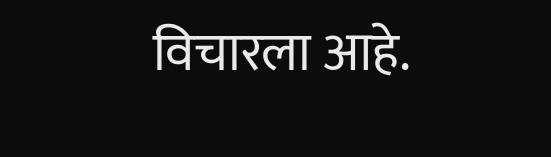विचारला आहे.